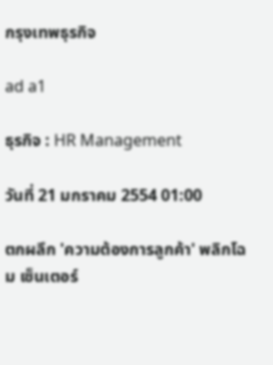กรุงเทพธุรกิจ

ad a1

ธุรกิจ : HR Management

วันที่ 21 มกราคม 2554 01:00

ตกผลึก 'ความต้องการลูกค้า' พลิกโฉม เซ็นเตอร์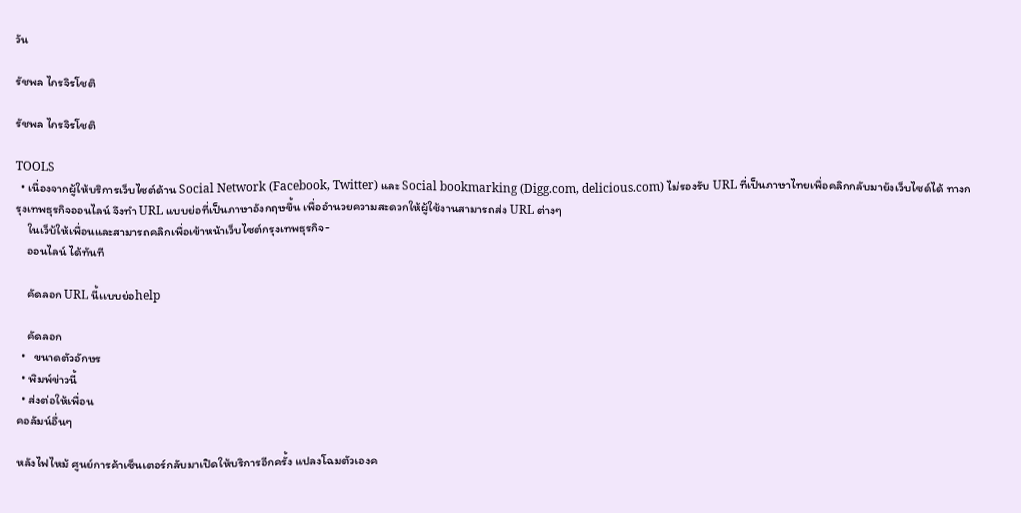วัน

รัชพล ไกรจิรโชติ

รัชพล ไกรจิรโชติ

TOOLS
  • เนื่องจากผู้ให้บริการเว็บไซต์ด้าน Social Network (Facebook, Twitter) และ Social bookmarking (Digg.com, delicious.com) ไม่รองรับ URL ที่เป็นภาษาไทยเพื่อคลิกกลับมายังเว็บไซด์ได้ ทางกรุงเทพธุรกิจออนไลน์ จึงทำ URL แบบย่อที่เป็นภาษาอังกฤษขึ้น เพื่ออำนวยความสะดวกให้ผู้ใช้งานสามารถส่ง URL ต่างๆ
    ในเว็บ้ให้เพื่อนและสามารถคลิกเพื่อเข้าหน้าเว็บไซต์กรุงเทพธุรกิจ-
    ออนไลน์ ได้ทันที

    คัดลอก URL นี้เเบบย่อhelp

    คัดลอก
  •   ขนาดตัวอักษร
  • พิมพ์ข่าวนี้
  • ส่งต่อให้เพื่อน
คอลัมน์อื่นๆ

หลังไฟไหม้ ศูนย์การค้าเซ็นเตอร์กลับมาเปิดให้บริการอีกครั้ง แปลงโฉมตัวเองค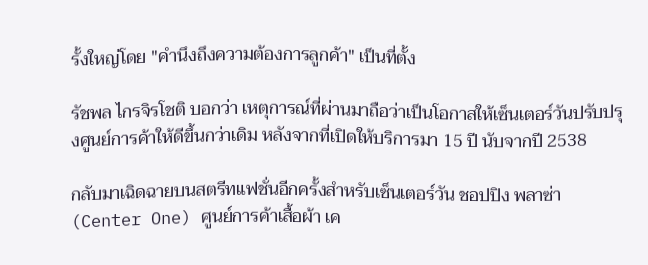รั้งใหญ่โดย "คำนึงถึงความต้องการลูกค้า" เป็นที่ตั้ง

รัชพล ไกรจิรโชติ บอกว่า เหตุการณ์ที่ผ่านมาถือว่าเป็นโอกาสให้เซ็นเตอร์วันปรับปรุงศูนย์การค้าให้ดีขึ้นกว่าเดิม หลังจากที่เปิดให้บริการมา 15 ปี นับจากปี 2538

กลับมาเฉิดฉายบนสตรีทแฟชั่นอีกครั้งสำหรับเซ็นเตอร์วัน ชอปปิง พลาซ่า (Center One) ศูนย์การค้าเสื้อผ้า เค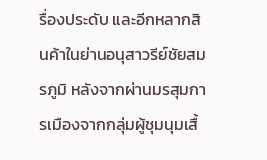รื่องประดับ และอีกหลากสินค้าในย่านอนุสาวรีย์ชัยสมรภูมิ หลังจากผ่านมรสุมการเมืองจากกลุ่มผู้ชุมนุมเสื้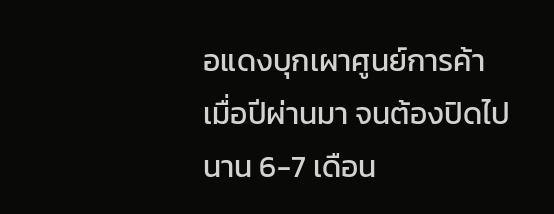อแดงบุกเผาศูนย์การค้าเมื่อปีผ่านมา จนต้องปิดไปนาน 6-7 เดือน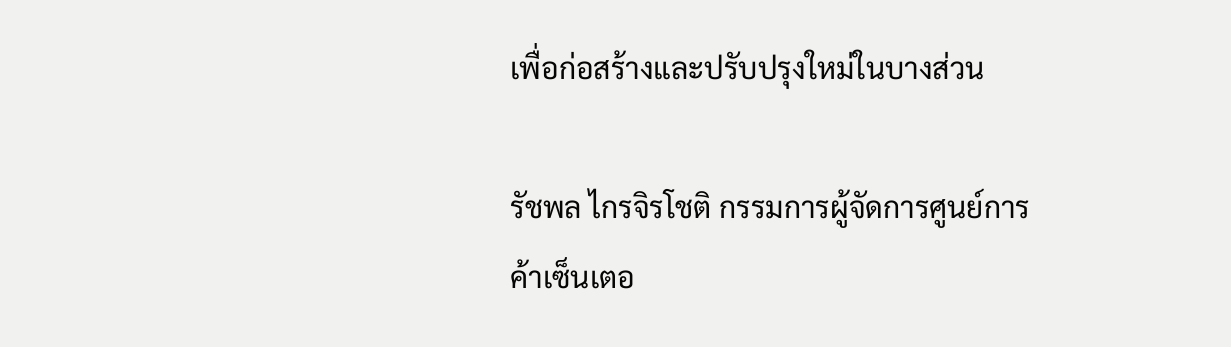เพื่อก่อสร้างและปรับปรุงใหม่ในบางส่วน

รัชพล ไกรจิรโชติ กรรมการผู้จัดการศูนย์การค้าเซ็นเตอ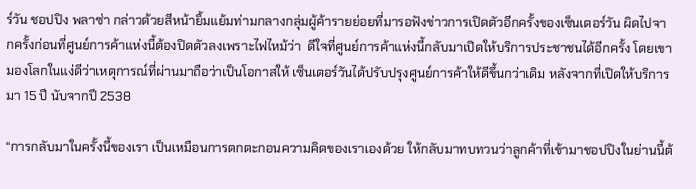ร์วัน ชอปปิง พลาซ่า กล่าวด้วยสีหน้ายิ้มแย้มท่ามกลางกลุ่มผู้ค้ารายย่อยที่มารอฟังข่าวการเปิดตัวอีกครั้งของเซ็นเตอร์วัน ผิดไปจากครั้งก่อนที่ศูนย์การค้าแห่งนี้ต้องปิดตัวลงเพราะไฟไหม้ว่า  ดีใจที่ศูนย์การค้าแห่งนี้กลับมาเปิดให้บริการประชาชนได้อีกครั้ง โดยเขามองโลกในแง่ดีว่าเหตุการณ์ที่ผ่านมาถือว่าเป็นโอกาสให้ เซ็นเตอร์วันได้ปรับปรุงศูนย์การค้าให้ดีขึ้นกว่าเดิม หลังจากที่เปิดให้บริการมา 15 ปี นับจากปี 2538

“การกลับมาในครั้งนี้ของเรา เป็นเหมือนการตกตะกอนความคิดของเราเองด้วย ให้กลับมาทบทวนว่าลูกค้าที่เข้ามาชอปปิงในย่านนี้ต้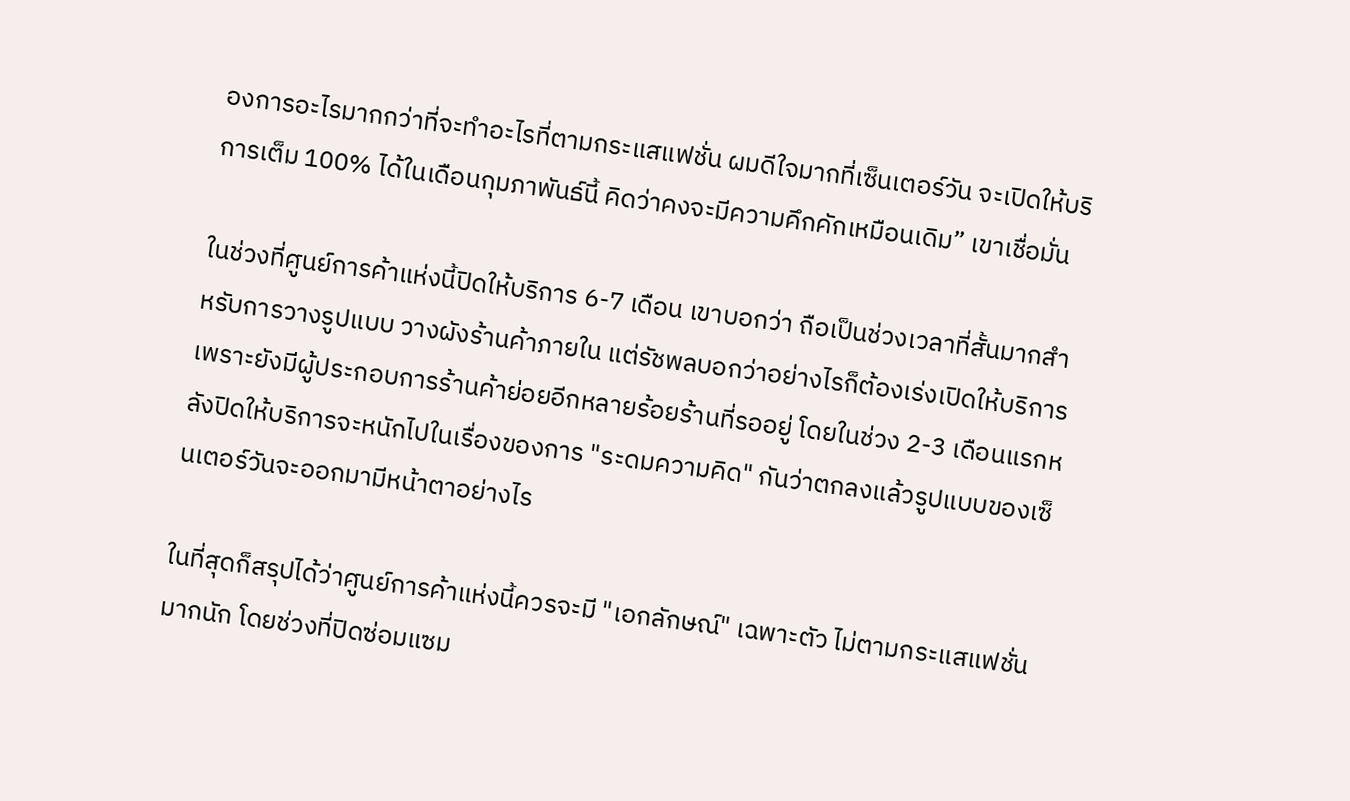องการอะไรมากกว่าที่จะทำอะไรที่ตามกระแสแฟชั่น ผมดีใจมากที่เซ็นเตอร์วัน จะเปิดให้บริการเต็ม 100% ได้ในเดือนกุมภาพันธ์นี้ คิดว่าคงจะมีความคึกคักเหมือนเดิม” เขาเชื่อมั่น

ในช่วงที่ศูนย์การค้าแห่งนี้ปิดให้บริการ 6-7 เดือน เขาบอกว่า ถือเป็นช่วงเวลาที่สั้นมากสำหรับการวางรูปแบบ วางผังร้านค้าภายใน แต่รัชพลบอกว่าอย่างไรก็ต้องเร่งเปิดให้บริการ เพราะยังมีผู้ประกอบการร้านค้าย่อยอีกหลายร้อยร้านที่รออยู่ โดยในช่วง 2-3 เดือนแรกหลังปิดให้บริการจะหนักไปในเรื่องของการ "ระดมความคิด" กันว่าตกลงแล้วรูปแบบของเซ็นเตอร์วันจะออกมามีหน้าตาอย่างไร

ในที่สุดก็สรุปได้ว่าศูนย์การค้าแห่งนี้ควรจะมี "เอกลักษณ์" เฉพาะตัว ไม่ตามกระแสแฟชั่นมากนัก โดยช่วงที่ปิดซ่อมแซม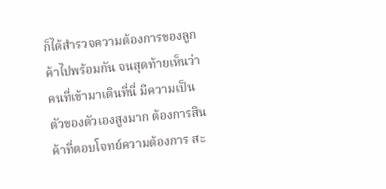ก็ได้สำรวจความต้องการของลูกค้าไปพร้อมกัน จนสุดท้ายเห็นว่าคนที่เข้ามาเดินที่นี่ มีความเป็นตัวของตัวเองสูงมาก ต้องการสินค้าที่ตอบโจทย์ความต้องการ สะ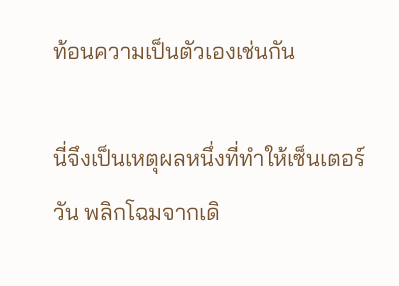ท้อนความเป็นตัวเองเช่นกัน

นี่จึงเป็นเหตุผลหนึ่งที่ทำให้เซ็นเตอร์วัน พลิกโฉมจากเดิ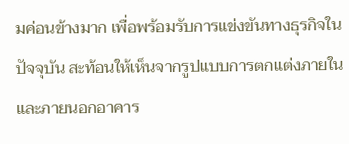มค่อนข้างมาก เพื่อพร้อมรับการแข่งขันทางธุรกิจในปัจจุบัน สะท้อนให้เห็นจากรูปแบบการตกแต่งภายในและภายนอกอาคาร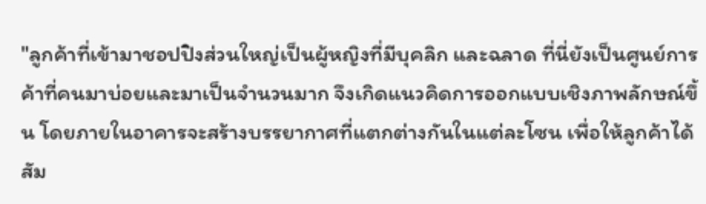"ลูกค้าที่เข้ามาชอปปิงส่วนใหญ่เป็นผู้หญิงที่มีบุคลิก และฉลาด ที่นี่ยังเป็นศูนย์การค้าที่คนมาบ่อยและมาเป็นจำนวนมาก จึงเกิดแนวคิดการออกแบบเชิงภาพลักษณ์ขึ้น โดยภายในอาคารจะสร้างบรรยากาศที่แตกต่างกันในแต่ละโซน เพื่อให้ลูกค้าได้สัม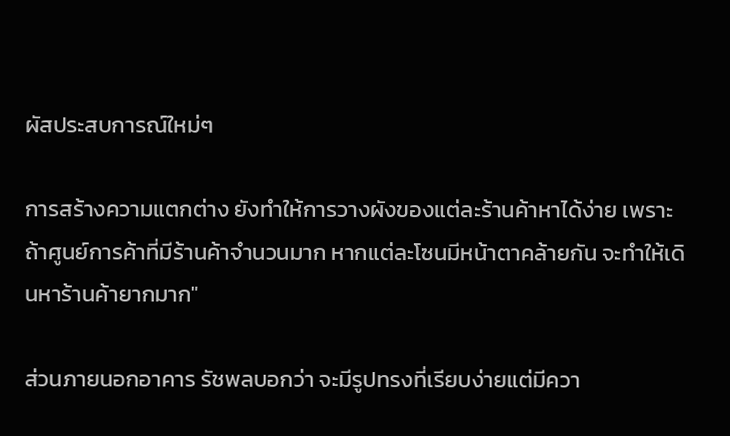ผัสประสบการณ์ใหม่ๆ

การสร้างความแตกต่าง ยังทำให้การวางผังของแต่ละร้านค้าหาได้ง่าย เพราะถ้าศูนย์การค้าที่มีร้านค้าจำนวนมาก หากแต่ละโซนมีหน้าตาคล้ายกัน จะทำให้เดินหาร้านค้ายากมาก"

ส่วนภายนอกอาคาร รัชพลบอกว่า จะมีรูปทรงที่เรียบง่ายแต่มีควา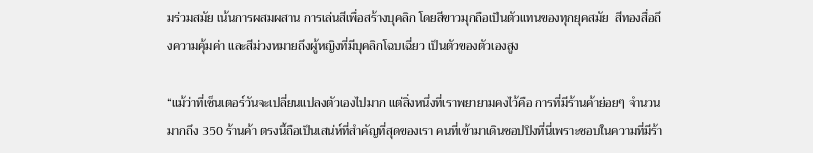มร่วมสมัย เน้นการผสมผสาน การเล่นสีเพื่อสร้างบุคลิก โดยสีขาวมุกถือเป็นตัวแทนของทุกยุคสมัย  สีทองสื่อถึงความคุ้มค่า และสีม่วงหมายถึงผู้หญิงที่มีบุคลิกโฉบเฉี่ยว เป็นตัวของตัวเองสูง

“แม้ว่าที่เซ็นเตอร์วันจะเปลี่ยนแปลงตัวเองไปมาก แต่สิ่งหนึ่งที่เราพยายามคงไว้คือ การที่มีร้านค้าย่อยๆ จำนวนมากถึง 350 ร้านค้า ตรงนี้ถือเป็นเสน่ห์ที่สำคัญที่สุดของเรา คนที่เข้ามาเดินชอปปิงที่นี่เพราะชอบในความที่มีร้า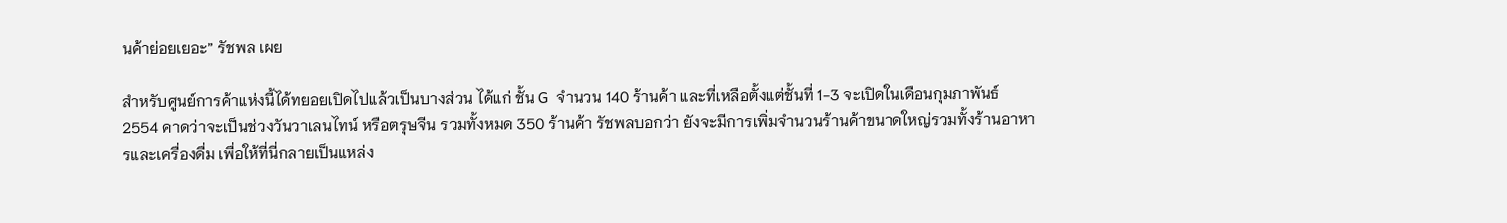นค้าย่อยเยอะ” รัชพล เผย

สำหรับศูนย์การค้าแห่งนี้ได้ทยอยเปิดไปแล้วเป็นบางส่วน ได้แก่ ชั้น G  จำนวน 140 ร้านค้า และที่เหลือตั้งแต่ชั้นที่ 1-3 จะเปิดในเดือนกุมภาพันธ์ 2554 คาดว่าจะเป็นช่วงวันวาเลนไทน์ หรือตรุษจีน รวมทั้งหมด 350 ร้านค้า รัชพลบอกว่า ยังจะมีการเพิ่มจำนวนร้านค้าขนาดใหญ่รวมทั้งร้านอาหารและเครื่องดื่ม เพื่อให้ที่นี่กลายเป็นแหล่ง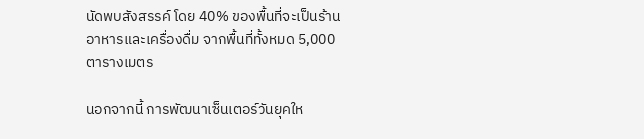นัดพบสังสรรค์ โดย 40% ของพื้นที่จะเป็นร้านอาหารและเครื่องดื่ม จากพื้นที่ทั้งหมด 5,000 ตารางเมตร

นอกจากนี้ การพัฒนาเซ็นเตอร์วันยุคให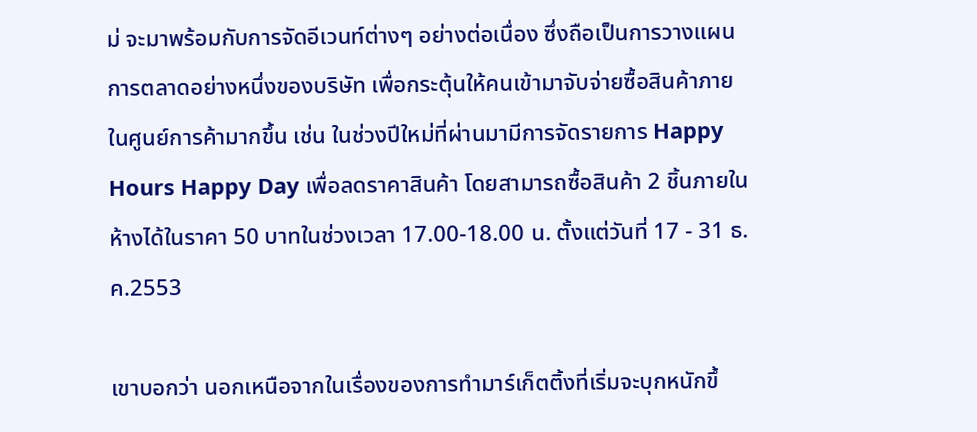ม่ จะมาพร้อมกับการจัดอีเวนท์ต่างๆ อย่างต่อเนื่อง ซึ่งถือเป็นการวางแผนการตลาดอย่างหนึ่งของบริษัท เพื่อกระตุ้นให้คนเข้ามาจับจ่ายซื้อสินค้าภายในศูนย์การค้ามากขึ้น เช่น ในช่วงปีใหม่ที่ผ่านมามีการจัดรายการ Happy Hours Happy Day เพื่อลดราคาสินค้า โดยสามารถซื้อสินค้า 2 ชิ้นภายในห้างได้ในราคา 50 บาทในช่วงเวลา 17.00-18.00 น. ตั้งแต่วันที่ 17 - 31 ธ.ค.2553

เขาบอกว่า นอกเหนือจากในเรื่องของการทำมาร์เก็ตติ้งที่เริ่มจะบุกหนักขึ้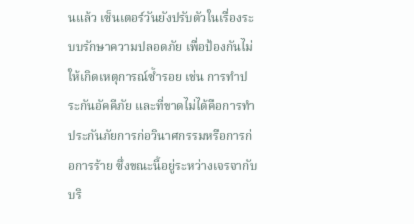นแล้ว เซ็นเตอร์วันยังปรับตัวในเรื่องระบบรักษาความปลอดภัย เพื่อป้องกันไม่ให้เกิดเหตุการณ์ซ้ำรอย เช่น การทำประกันอัคคีภัย และที่ขาดไม่ได้คือการทำประกันภัยการก่อวินาศกรรมหรือการก่อการร้าย ซึ่งขณะนี้อยู่ระหว่างเจรจากับบริ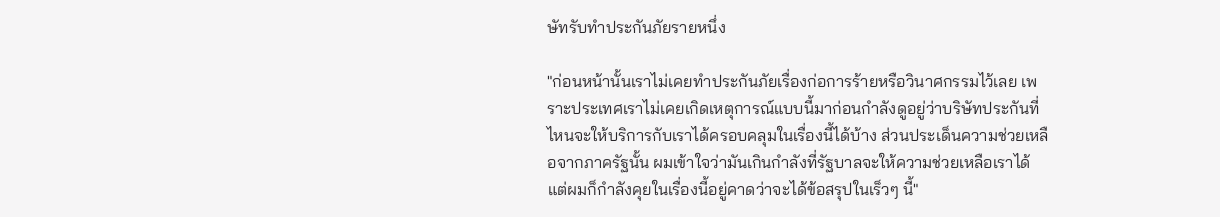ษัทรับทำประกันภัยรายหนึ่ง

"ก่อนหน้านั้นเราไม่เคยทำประกันภัยเรื่องก่อการร้ายหรือวินาศกรรมไว้เลย เพราะประเทศเราไม่เคยเกิดเหตุการณ์แบบนี้มาก่อนกำลังดูอยู่ว่าบริษัทประกันที่ไหนจะให้บริการกับเราได้ครอบคลุมในเรื่องนี้ได้บ้าง ส่วนประเด็นความช่วยเหลือจากภาครัฐนั้น ผมเข้าใจว่ามันเกินกำลังที่รัฐบาลจะให้ความช่วยเหลือเราได้ แต่ผมก็กำลังคุยในเรื่องนี้อยู่คาดว่าจะได้ข้อสรุปในเร็วๆ นี้"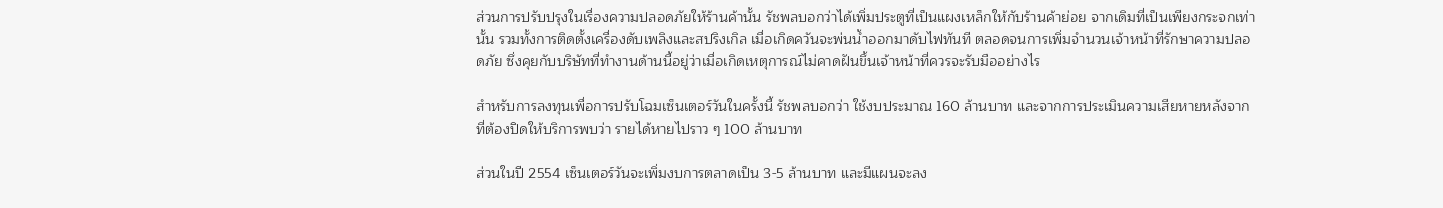ส่วนการปรับปรุงในเรื่องความปลอดภัยให้ร้านค้านั้น รัชพลบอกว่าได้เพิ่มประตูที่เป็นแผงเหล็กให้กับร้านค้าย่อย จากเดิมที่เป็นเพียงกระจกเท่านั้น รวมทั้งการติดตั้งเครื่องดับเพลิงและสปริงเกิล เมื่อเกิดควันจะพ่นน้ำออกมาดับไฟทันที ตลอดจนการเพิ่มจำนวนเจ้าหน้าที่รักษาความปลอดภัย ซึ่งคุยกับบริษัทที่ทำงานด้านนี้อยู่ว่าเมื่อเกิดเหตุการณ์ไม่คาดฝันขึ้นเจ้าหน้าที่ควรจะรับมืออย่างไร

สำหรับการลงทุนเพื่อการปรับโฉมเซ็นเตอร์วันในครั้งนี้ รัชพลบอกว่า ใช้งบประมาณ 160 ล้านบาท และจากการประเมินความเสียหายหลังจากที่ต้องปิดให้บริการพบว่า รายได้หายไปราว ๆ 100 ล้านบาท

ส่วนในปี 2554 เซ็นเตอร์วันจะเพิ่มงบการตลาดเป็น 3-5 ล้านบาท และมีแผนจะลง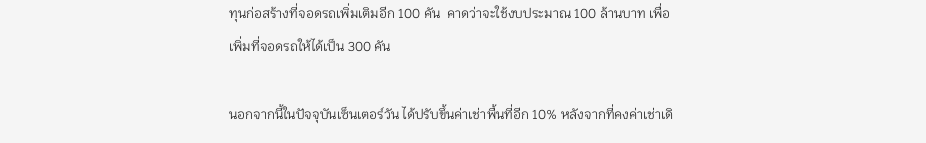ทุนก่อสร้างที่จอดรถเพิ่มเติมอีก 100 คัน  คาดว่าจะใช้งบประมาณ 100 ล้านบาท เพื่อเพิ่มที่จอดรถให้ได้เป็น 300 คัน

นอกจากนี้ในปัจจุบันเซ็นเตอร์วัน ได้ปรับขึ้นค่าเช่าพื้นที่อีก 10% หลังจากที่คงค่าเช่าเดิ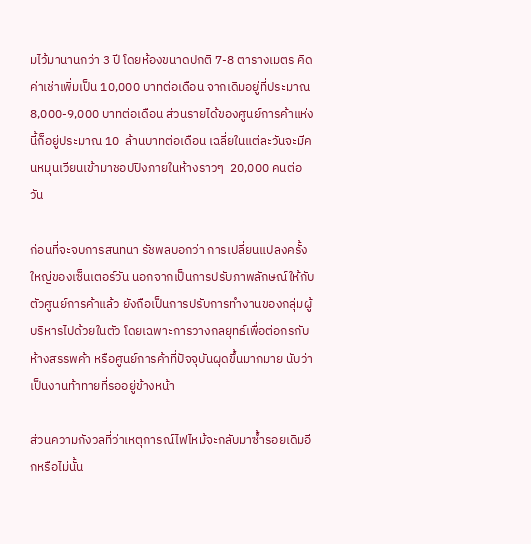มไว้มานานกว่า 3 ปี โดยห้องขนาดปกติ 7-8 ตารางเมตร คิดค่าเช่าเพิ่มเป็น 10,000 บาทต่อเดือน จากเดิมอยู่ที่ประมาณ 8,000-9,000 บาทต่อเดือน ส่วนรายได้ของศูนย์การค้าแห่งนี้ก็อยู่ประมาณ 10  ล้านบาทต่อเดือน เฉลี่ยในแต่ละวันจะมีคนหมุนเวียนเข้ามาชอปปิงภายในห้างราวๆ  20,000 คนต่อวัน

ก่อนที่จะจบการสนทนา รัชพลบอกว่า การเปลี่ยนแปลงครั้งใหญ่ของเซ็นเตอร์วัน นอกจากเป็นการปรับภาพลักษณ์ให้กับตัวศูนย์การค้าแล้ว ยังถือเป็นการปรับการทำงานของกลุ่มผู้บริหารไปด้วยในตัว โดยเฉพาะการวางกลยุทธ์เพื่อต่อกรกับห้างสรรพค้า หรือศูนย์การค้าที่ปัจจุบันผุดขึ้นมากมาย นับว่าเป็นงานท้าทายที่รออยู่ข้างหน้า

ส่วนความกังวลที่ว่าเหตุการณ์ไฟไหม้จะกลับมาซ้ำรอยเดิมอีกหรือไม่นั้น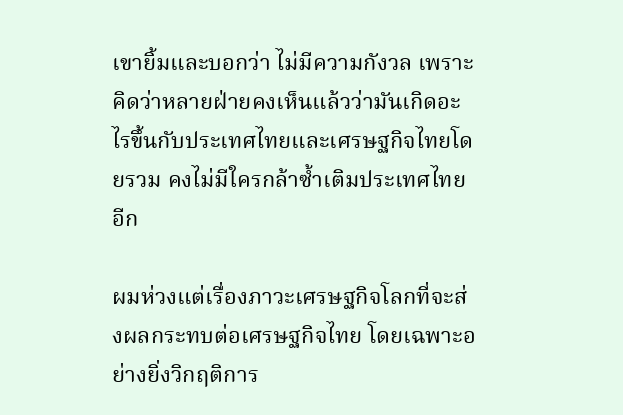เขายิ้มและบอกว่า ไม่มีความกังวล เพราะคิดว่าหลายฝ่ายคงเห็นแล้วว่ามันเกิดอะไรขึ้นกับประเทศไทยและเศรษฐกิจไทยโดยรวม คงไม่มีใครกล้าซ้ำเติมประเทศไทยอีก

ผมห่วงแต่เรื่องภาวะเศรษฐกิจโลกที่จะส่งผลกระทบต่อเศรษฐกิจไทย โดยเฉพาะอย่างยิ่งวิกฤติการ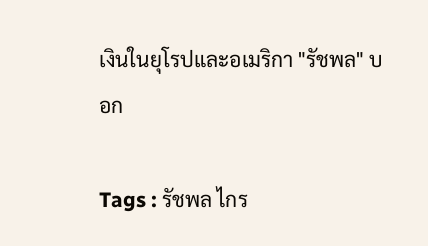เงินในยุโรปและอเมริกา "รัชพล" บอก

Tags : รัชพล ไกร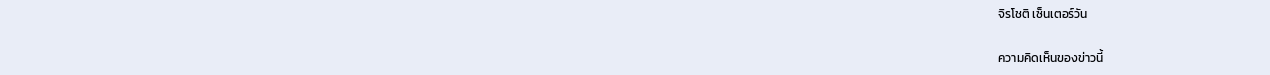จิรโชติ เซ็นเตอร์วัน

ความคิดเห็นของข่าวนี้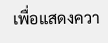เพื่อแสดงควา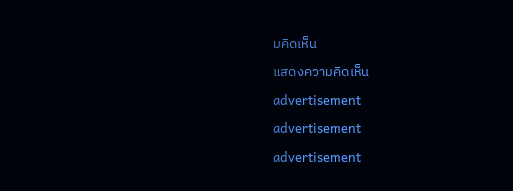มคิดเห็น

แสดงความคิดเห็น

advertisement

advertisement

advertisement